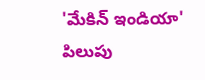'మేకిన్ ఇండియా' పిలుపు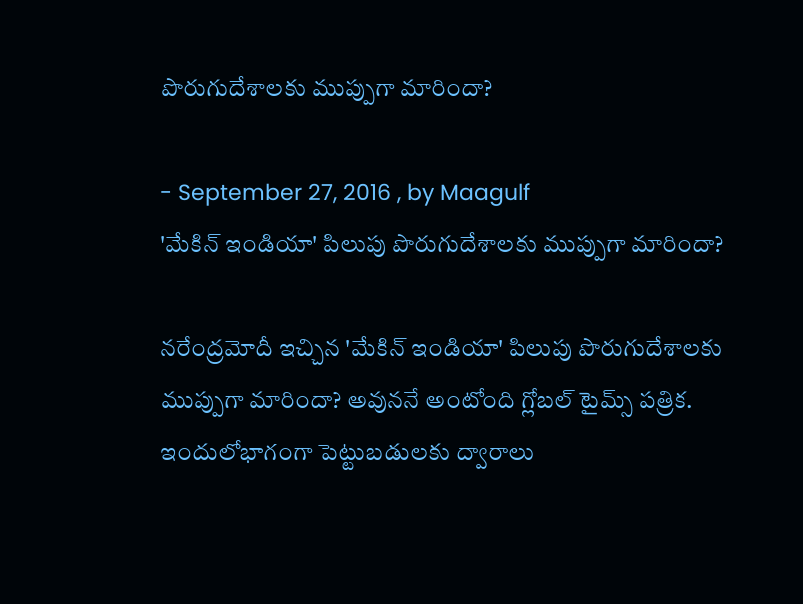పొరుగుదేశాలకు ముప్పుగా మారిందా?

- September 27, 2016 , by Maagulf
'మేకిన్ ఇండియా' పిలుపు పొరుగుదేశాలకు ముప్పుగా మారిందా?

నరేంద్రమోదీ ఇచ్చిన 'మేకిన్ ఇండియా' పిలుపు పొరుగుదేశాలకు ముప్పుగా మారిందా? అవుననే అంటోంది గ్లోబల్‌ టైమ్స్‌ పత్రిక. ఇందులోభాగంగా పెట్టుబడులకు ద్వారాలు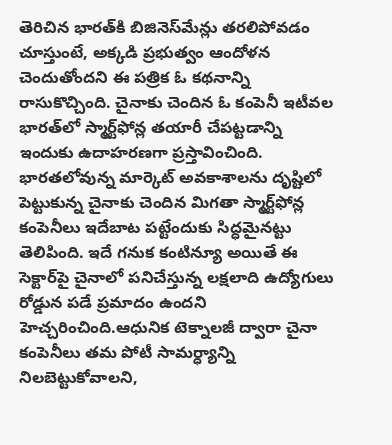తెరిచిన భారత్‌కి బిజినెస్‌మేన్లు తరలిపోవడం చూస్తుంటే, అక్కడి ప్రభుత్వం ఆందోళన చెందుతోందని ఈ పత్రిక ఓ కథనాన్ని రాసుకొచ్చింది. చైనాకు చెందిన ఓ కంపెనీ ఇటీవల భారత్‌లో స్మార్ట్‌ఫోన్ల తయారీ చేపట్టడాన్ని ఇందుకు ఉదాహరణగా ప్రస్తావించింది.
భారతలోవున్న మార్కెట్‌ అవకాశాలను దృష్టిలో పెట్టుకున్న చైనాకు చెందిన మిగతా స్మార్ట్‌ఫోన్ల కంపెనీలు ఇదేబాట పట్టేందుకు సిద్ధమైనట్టు తెలిపింది. ఇదే గనుక కంటిన్యూ అయితే ఈ సెక్టార్‌పై చైనాలో పనిచేస్తున్న లక్షలాది ఉద్యోగులు రోడ్డున పడే ప్రమాదం ఉందని హెచ్చరించింది.ఆధునిక టెక్నాలజీ ద్వారా చైనా కంపెనీలు తమ పోటీ సామర్ధ్యాన్ని నిలబెట్టుకోవాలని,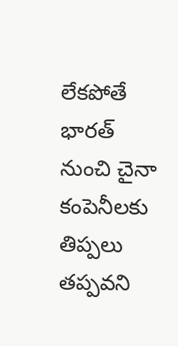లేకపోతే భారత్ నుంచి చైనా కంపెనీలకు తిప్పలు తప్పవని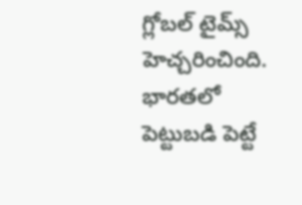గ్లోబల్‌ టైమ్స్‌ హెచ్చరించింది. భారతలో పెట్టుబడి పెట్టే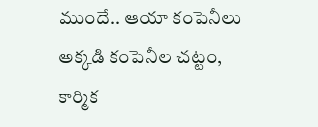ముందే.. ఆయా కంపెనీలు అక్కడి కంపెనీల చట్టం, కార్మిక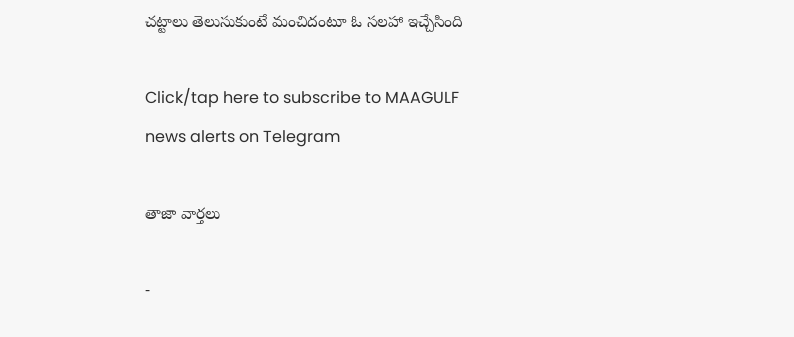చట్టాలు తెలుసుకుంటే మంచిదంటూ ఓ సలహా ఇచ్చేసింది

Click/tap here to subscribe to MAAGULF news alerts on Telegram

తాజా వార్తలు

-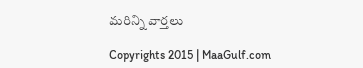మరిన్ని వార్తలు

Copyrights 2015 | MaaGulf.com